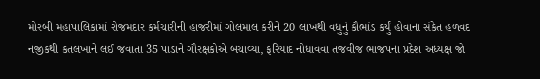મોરબી મહાપાલિકામાં રોજમદાર કર્મચારીની હાજરીમાં ગોલમાલ કરીને 20 લાખથી વધુનું કૌભાંડ કર્યું હોવાના સંકેત હળવદ નજીકથી કતલખાને લઈ જવાતા 35 પાડાને ગૌરક્ષકોએ બચાવ્યા, ફરિયાદ નોધાવવા તજવીજ ભાજપના પ્રદેશ અધ્યક્ષ જો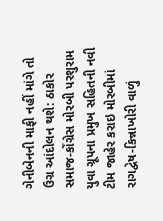ગેનીબેનની માફી નહીં માંગે તો ઉગ્ર આંદોલન થશે: ઠાકોર સમાજ-કોંગ્રેસ મોરબી પરશુરામ યુવા ગ્રૂપના પ્રમુખ સહિતની નવી ટીમ જાહેર કરાઇ મોરબીમાં રાગદ્વેષ-કિન્નાખોરી વાળું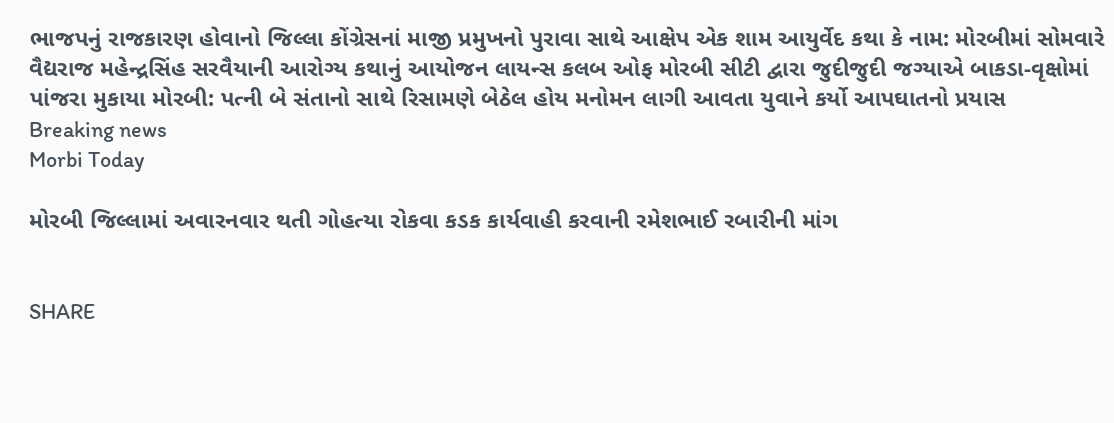ભાજપનું રાજકારણ હોવાનો જિલ્લા કોંગ્રેસનાં માજી પ્રમુખનો પુરાવા સાથે આક્ષેપ એક શામ આયુર્વેદ કથા કે નામ: મોરબીમાં સોમવારે વૈદ્યરાજ મહેન્દ્રસિંહ સરવૈયાની આરોગ્ય કથાનું આયોજન લાયન્સ કલબ ઓફ મોરબી સીટી દ્વારા જુદીજુદી જગ્યાએ બાકડા-વૃક્ષોમાં પાંજરા મુકાયા મોરબી: પત્ની બે સંતાનો સાથે રિસામણે બેઠેલ હોય મનોમન લાગી આવતા યુવાને કર્યો આપઘાતનો પ્રયાસ
Breaking news
Morbi Today

મોરબી જિલ્લામાં અવારનવાર થતી ગોહત્યા રોકવા કડક કાર્યવાહી કરવાની રમેશભાઈ રબારીની માંગ


SHARE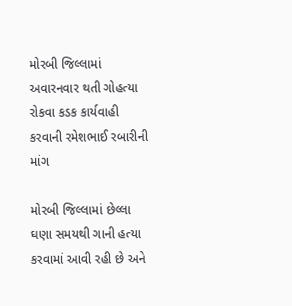મોરબી જિલ્લામાં અવારનવાર થતી ગોહત્યા રોકવા કડક કાર્યવાહી કરવાની રમેશભાઈ રબારીની માંગ

મોરબી જિલ્લામાં છેલ્લા ઘણા સમયથી ગાની હત્યા કરવામાં આવી રહી છે અને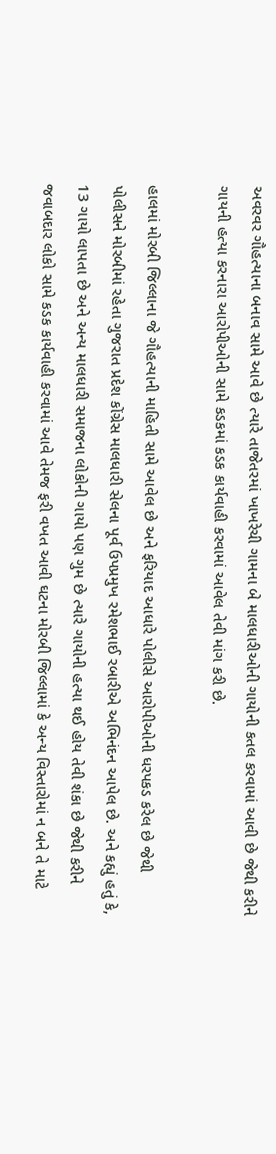અવરવર ગૌહત્યાના બનાવ સામે આવે છે ત્યારે તાજેતરમાં ખાખરેચી ગામના બે માલધારીઓની ગાયોની કતલ કરવામાં આવી છે જેથી કરીને ગાયની હત્યા કરનારા આરોપીઓની સામે કડકમાં કડક કાર્યવાહી કરવામાં આવેલ તેવી માંગ કરી છે.

હાલમાં મોરબી જિલ્લાના જે ગૌહત્યાની માહિતી સામે આવેલ છે અને ફરિયાદ આધારે પોલીસે આરોપીઓની ધરપકડ કરેલ છે જેથી પોલીસને મોરબીમાં રહેતા ગુજરાત પ્રદેશ કોંગ્રેસ માલધારી સેલના પૂર્વ ઉપપ્રમુખ રમેશભાઈ રબારીએ અભિનંદન આપેલ છે. અને કહ્યું હતું કે, 13 ગાયો લાપતા છે અને અન્ય માલધારી સમાજના લોકોની ગાયો પણ ગુમ છે ત્યારે ગાયોની હત્યા થઈ હોય તેવી શંકા છે જેથી કરીને જવાબદાર લોકો સામે કડક કાર્યવાહી કરવામાં આવે તેમજ ફરી વખત આવી ઘટના મોરબી જિલ્લામાં કે અન્ય વિસ્તારોમાં ન બને તે માટે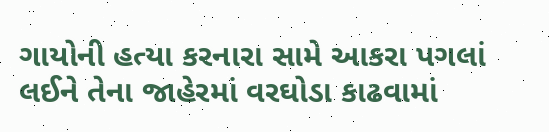ગાયોની હત્યા કરનારા સામે આકરા પગલાં લઈને તેના જાહેરમાં વરઘોડા કાઢવામાં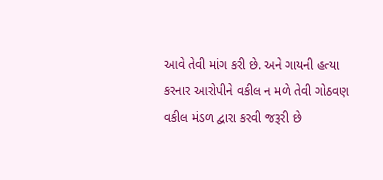આવે તેવી માંગ કરી છે. અને ગાયની હત્યા કરનાર આરોપીને વકીલ ન મળે તેવી ગોઠવણ વકીલ મંડળ દ્વારા કરવી જરૂરી છે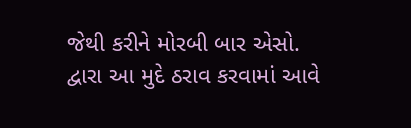જેથી કરીને મોરબી બાર એસો.  દ્વારા આ મુદે ઠરાવ કરવામાં આવે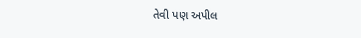તેવી પણ અપીલ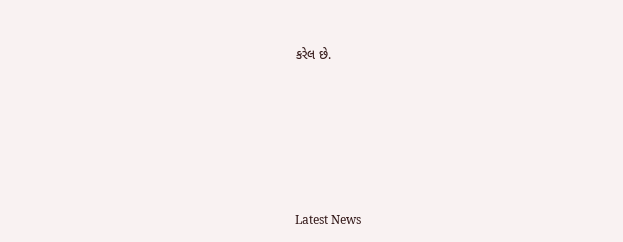કરેલ છે.






Latest News